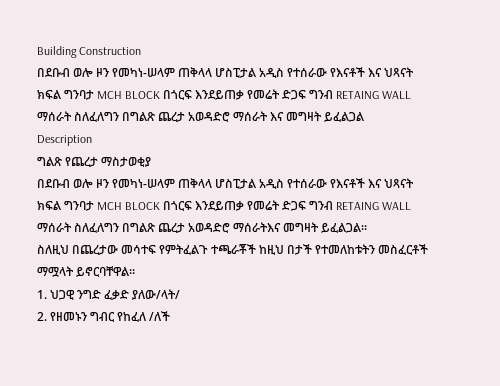Building Construction
በደቡብ ወሎ ዞን የመካነ-ሠላም ጠቅላላ ሆስፒታል አዲስ የተሰራው የእናቶች እና ህጻናት ክፍል ግንባታ MCH BLOCK በጎርፍ እንደይጠቃ የመሬት ድጋፍ ግንብ RETAING WALL ማሰራት ስለፈለግን በግልጽ ጨረታ አወዳድሮ ማሰራት እና መግዛት ይፈልጋል
Description
ግልጽ የጨረታ ማስታወቂያ
በደቡብ ወሎ ዞን የመካነ-ሠላም ጠቅላላ ሆስፒታል አዲስ የተሰራው የእናቶች እና ህጻናት ክፍል ግንባታ MCH BLOCK በጎርፍ እንደይጠቃ የመሬት ድጋፍ ግንብ RETAING WALL ማሰራት ስለፈለግን በግልጽ ጨረታ አወዳድሮ ማሰራትእና መግዛት ይፈልጋል።
ስለዚህ በጨረታው መሳተፍ የምትፈልጉ ተጫራቾች ከዚህ በታች የተመለከቱትን መስፈርቶች ማሟላት ይኖርባቸዋል።
1. ህጋዊ ንግድ ፈቃድ ያለው/ላት/
2. የዘመኑን ግብር የከፈለ /ለች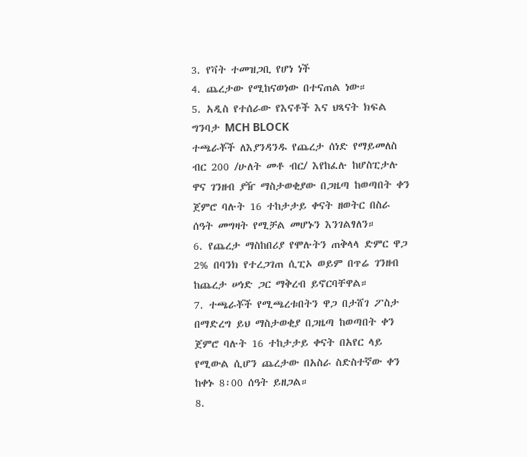3. የቫት ተመዝጋቢ የሆነ ነች
4. ጨረታው የሚከናወነው በተናጠል ነው።
5. አዲስ የተሰራው የእናቶች እና ህጻናት ክፍል ግንባታ MCH BLOCK
ተጫራቾች ለእያንዳንዱ የጨረታ ሰነድ የማይመለስ ብር 200 /ሁለት መቶ ብር/ እየከፈሉ ከሆስፒታሉ ዋና ገንዘብ ያዥ ማስታወቂያው በጋዜጣ ከወጣበት ቀን ጀምሮ ባሉት 16 ተከታታይ ቀናት ዘወትር በስራ ሰዓት መግዛት የሚቻል መሆኑን እንገልፃለን።
6. የጨረታ ማስከበሪያ የሞሉትን ጠቅላላ ድምር ዋጋ 2% በባንክ የተረጋገጠ ሲፒኦ ወይም በጥሬ ገንዘብ ከጨረታ ሠነድ ጋር ማቅረብ ይኖርባቸዋል።
7. ተጫራቾች የሚጫረቱበትን ዋጋ በታሸገ ፖስታ በማድረግ ይህ ማስታወቂያ በጋዜጣ ከወጣበት ቀን ጀምሮ ባሉት 16 ተከታታይ ቀናት በአየር ላይ የሚውል ሲሆን ጨረታው በአስራ ስድስተኛው ቀን ከቀኑ 8፡00 ሰዓት ይዘጋል።
8.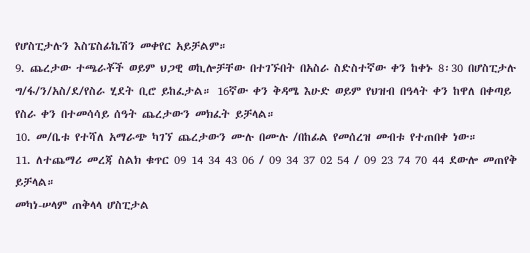የሆስፒታሉን እስፔስፊኬሽን መቀየር አይቻልም።
9. ጨረታው ተጫራቾች ወይም ህጋዊ ወኪሎቻቸው በተገኙበት በአስራ ስድስተኛው ቀን ከቀኑ 8፡30 በሆስፒታሉ ግ/ፋ/ን/አስ/ደ/የስራ ሂደት ቢሮ ይከፈታል። 16ኛው ቀን ቅዳሜ እሁድ ወይም የህዝብ በዓላት ቀን ከዋለ በቀጣይ የስራ ቀን በተመሳሳይ ሰዓት ጨረታውን መክፈት ይቻላል።
10. መ/ቤቱ የተሻለ አማራጭ ካገኘ ጨረታውን ሙሉ በሙሉ /በከፊል የመሰረዝ መብቱ የተጠበቀ ነው።
11. ለተጨማሪ መረጃ ስልክ ቁጥር 09 14 34 43 06 / 09 34 37 02 54 / 09 23 74 70 44 ደውሎ መጠየቅ ይቻላል።
መካነ-ሠላም ጠቅላላ ሆስፒታል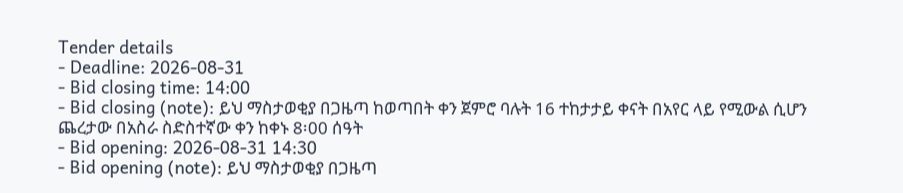Tender details
- Deadline: 2026-08-31
- Bid closing time: 14:00
- Bid closing (note): ይህ ማስታወቂያ በጋዜጣ ከወጣበት ቀን ጀምሮ ባሉት 16 ተከታታይ ቀናት በአየር ላይ የሚውል ሲሆን ጨረታው በአስራ ስድስተኛው ቀን ከቀኑ 8፡00 ሰዓት
- Bid opening: 2026-08-31 14:30
- Bid opening (note): ይህ ማስታወቂያ በጋዜጣ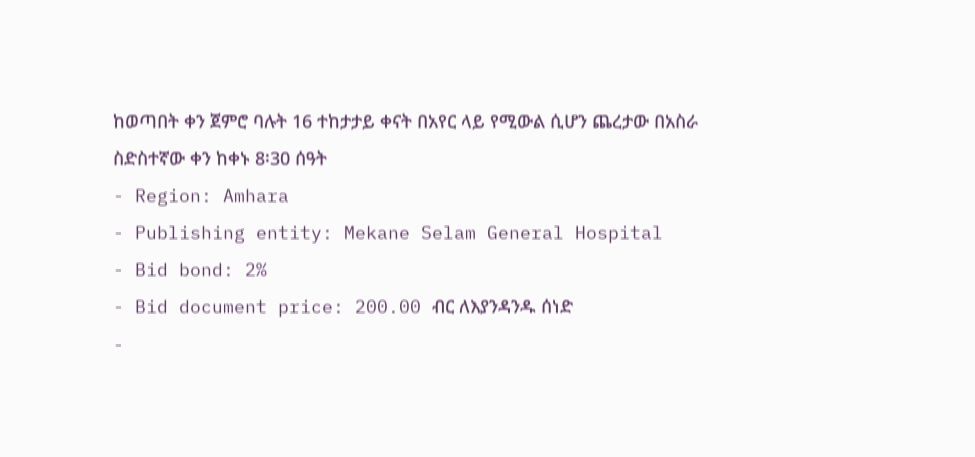ከወጣበት ቀን ጀምሮ ባሉት 16 ተከታታይ ቀናት በአየር ላይ የሚውል ሲሆን ጨረታው በአስራ ስድስተኛው ቀን ከቀኑ 8፡30 ሰዓት
- Region: Amhara
- Publishing entity: Mekane Selam General Hospital
- Bid bond: 2%
- Bid document price: 200.00 ብር ለእያንዳንዱ ሰነድ
-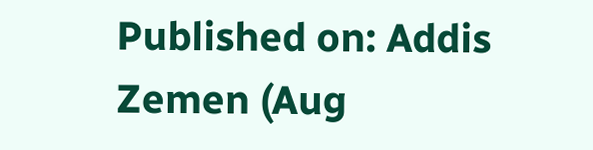Published on: Addis Zemen (Aug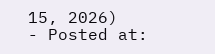15, 2026)
- Posted at: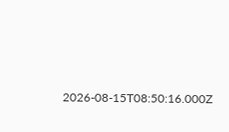2026-08-15T08:50:16.000Z